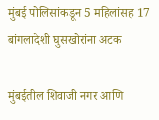मुंबई पोलिसांकडून 5 महिलांसह 17 बांगलादेशी घुसखोरांना अटक

मुंबईतील शिवाजी नगर आणि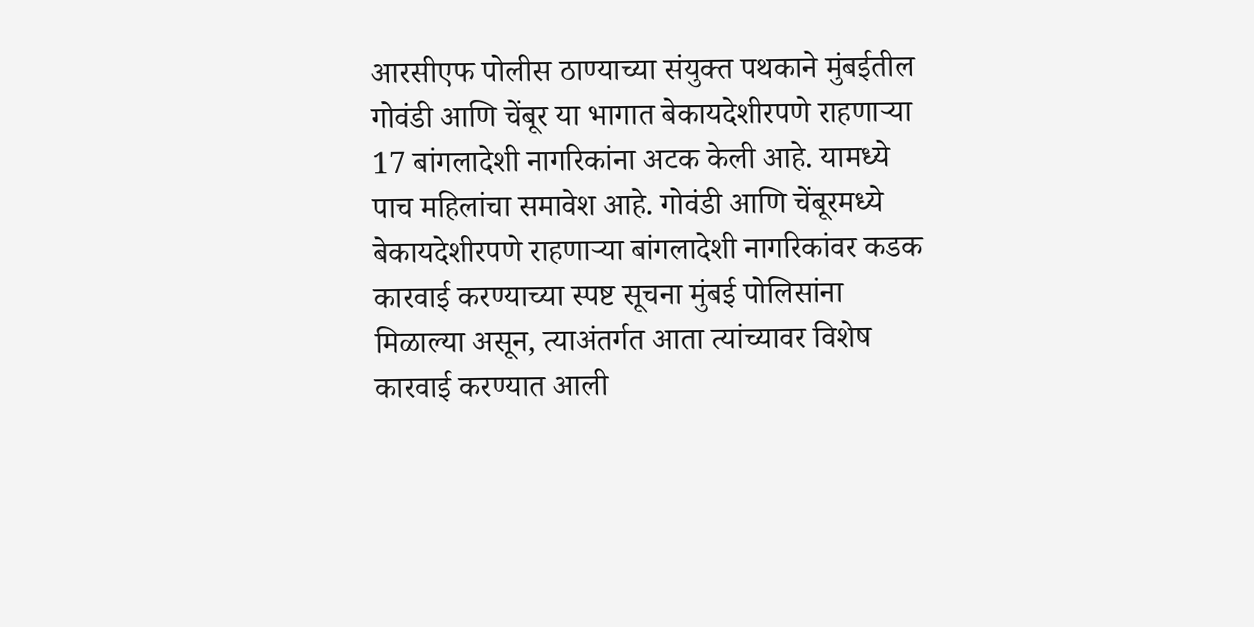आरसीएफ पोलीस ठाण्याच्या संयुक्त पथकाने मुंबईतील गोवंडी आणि चेंबूर या भागात बेकायदेशीरपणे राहणाऱ्या 17 बांगलादेशी नागरिकांना अटक केली आहे. यामध्ये पाच महिलांचा समावेश आहे. गोवंडी आणि चेंबूरमध्ये बेकायदेशीरपणे राहणाऱ्या बांगलादेशी नागरिकांवर कडक कारवाई करण्याच्या स्पष्ट सूचना मुंबई पोलिसांना मिळाल्या असून, त्याअंतर्गत आता त्यांच्यावर विशेष कारवाई करण्यात आली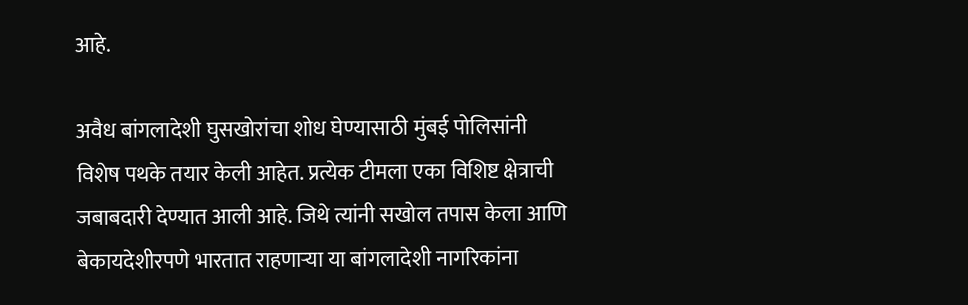आहे.

अवैध बांगलादेशी घुसखोरांचा शोध घेण्यासाठी मुंबई पोलिसांनी विशेष पथके तयार केली आहेत. प्रत्येक टीमला एका विशिष्ट क्षेत्राची जबाबदारी देण्यात आली आहे. जिथे त्यांनी सखोल तपास केला आणि बेकायदेशीरपणे भारतात राहणाऱ्या या बांगलादेशी नागरिकांना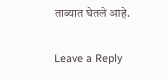ताब्यात घेतले आहे.

Leave a Reply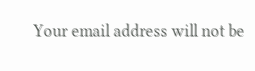Your email address will not be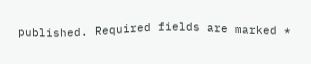published. Required fields are marked *